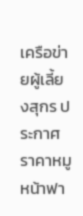เครือข่ายผู้เลี้ยงสุกร ประกาศราคาหมูหน้าฟา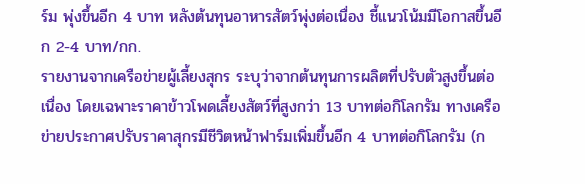ร์ม พุ่งขึ้นอีก 4 บาท หลังต้นทุนอาหารสัตว์พุ่งต่อเนื่อง ชี้แนวโน้มมีโอกาสขึ้นอีก 2-4 บาท/กก.
รายงานจากเครือข่ายผู้เลี้ยงสุกร ระบุว่าจากต้นทุนการผลิตที่ปรับตัวสูงขึ้นต่อเนื่อง โดยเฉพาะราคาข้าวโพดเลี้ยงสัตว์ที่สูงกว่า 13 บาทต่อกิโลกรัม ทางเครือข่ายประกาศปรับราคาสุกรมีชีวิตหน้าฟาร์มเพิ่มขึ้นอีก 4 บาทต่อกิโลกรัม (ก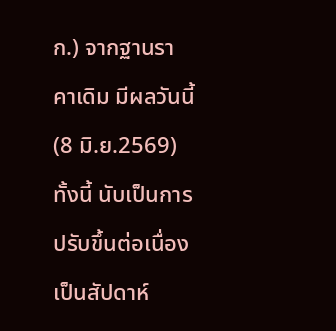ก.) จากฐานราคาเดิม มีผลวันนี้ (8 มิ.ย.2569)
ทั้งนี้ นับเป็นการปรับขึ้นต่อเนื่องเป็นสัปดาห์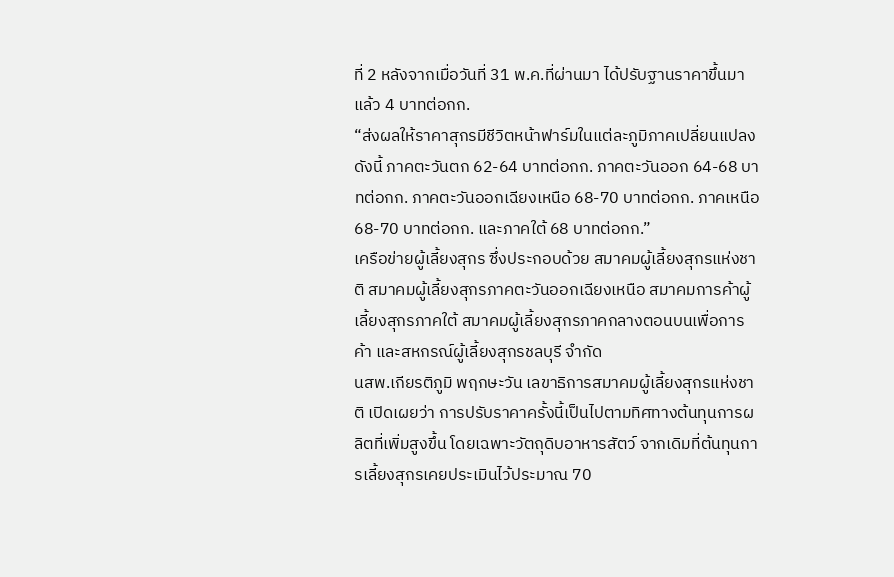ที่ 2 หลังจากเมื่อวันที่ 31 พ.ค.ที่ผ่านมา ได้ปรับฐานราคาขึ้นมาแล้ว 4 บาทต่อกก.
“ส่งผลให้ราคาสุกรมีชีวิตหน้าฟาร์มในแต่ละภูมิภาคเปลี่ยนแปลงดังนี้ ภาคตะวันตก 62-64 บาทต่อกก. ภาคตะวันออก 64-68 บาทต่อกก. ภาคตะวันออกเฉียงเหนือ 68-70 บาทต่อกก. ภาคเหนือ 68-70 บาทต่อกก. และภาคใต้ 68 บาทต่อกก.”
เครือข่ายผู้เลี้ยงสุกร ซึ่งประกอบด้วย สมาคมผู้เลี้ยงสุกรแห่งชาติ สมาคมผู้เลี้ยงสุกรภาคตะวันออกเฉียงเหนือ สมาคมการค้าผู้เลี้ยงสุกรภาคใต้ สมาคมผู้เลี้ยงสุกรภาคกลางตอนบนเพื่อการค้า และสหกรณ์ผู้เลี้ยงสุกรชลบุรี จำกัด
นสพ.เกียรติภูมิ พฤกษะวัน เลขาธิการสมาคมผู้เลี้ยงสุกรแห่งชาติ เปิดเผยว่า การปรับราคาครั้งนี้เป็นไปตามทิศทางต้นทุนการผลิตที่เพิ่มสูงขึ้น โดยเฉพาะวัตถุดิบอาหารสัตว์ จากเดิมที่ต้นทุนการเลี้ยงสุกรเคยประเมินไว้ประมาณ 70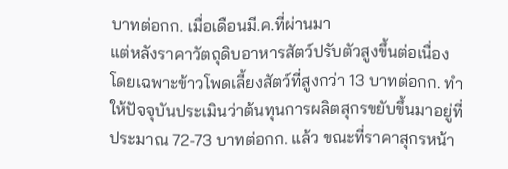บาทต่อกก. เมื่อเดือนมี.ค.ที่ผ่านมา
แต่หลังราคาวัตถุดิบอาหารสัตว์ปรับตัวสูงขึ้นต่อเนื่อง โดยเฉพาะข้าวโพดเลี้ยงสัตว์ที่สูงกว่า 13 บาทต่อกก. ทำให้ปัจจุบันประเมินว่าต้นทุนการผลิตสุกรขยับขึ้นมาอยู่ที่ประมาณ 72-73 บาทต่อกก. แล้ว ขณะที่ราคาสุกรหน้า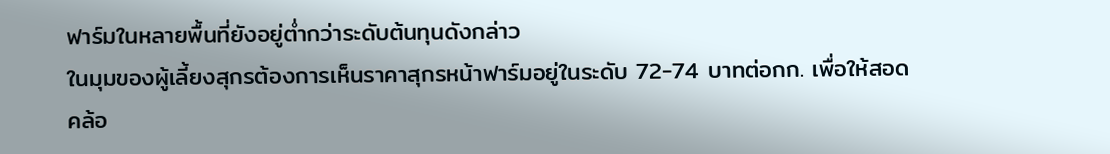ฟาร์มในหลายพื้นที่ยังอยู่ต่ำกว่าระดับต้นทุนดังกล่าว
ในมุมของผู้เลี้ยงสุกรต้องการเห็นราคาสุกรหน้าฟาร์มอยู่ในระดับ 72-74 บาทต่อกก. เพื่อให้สอดคล้อ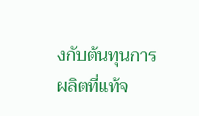งกับต้นทุนการผลิตที่แท้จ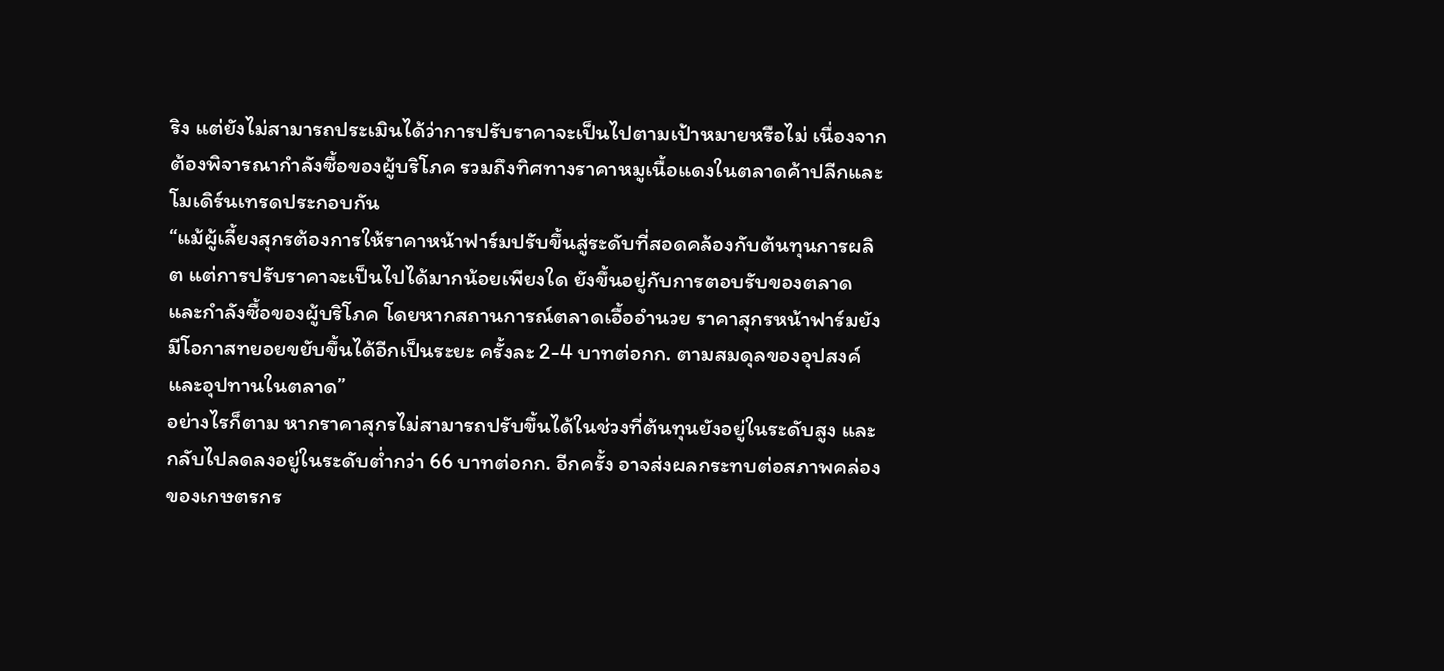ริง แต่ยังไม่สามารถประเมินได้ว่าการปรับราคาจะเป็นไปตามเป้าหมายหรือไม่ เนื่องจากต้องพิจารณากำลังซื้อของผู้บริโภค รวมถึงทิศทางราคาหมูเนื้อแดงในตลาดค้าปลีกและโมเดิร์นเทรดประกอบกัน
“แม้ผู้เลี้ยงสุกรต้องการให้ราคาหน้าฟาร์มปรับขึ้นสู่ระดับที่สอดคล้องกับต้นทุนการผลิต แต่การปรับราคาจะเป็นไปได้มากน้อยเพียงใด ยังขึ้นอยู่กับการตอบรับของตลาดและกำลังซื้อของผู้บริโภค โดยหากสถานการณ์ตลาดเอื้ออำนวย ราคาสุกรหน้าฟาร์มยังมีโอกาสทยอยขยับขึ้นได้อีกเป็นระยะ ครั้งละ 2-4 บาทต่อกก. ตามสมดุลของอุปสงค์และอุปทานในตลาด”
อย่างไรก็ตาม หากราคาสุกรไม่สามารถปรับขึ้นได้ในช่วงที่ต้นทุนยังอยู่ในระดับสูง และกลับไปลดลงอยู่ในระดับต่ำกว่า 66 บาทต่อกก. อีกครั้ง อาจส่งผลกระทบต่อสภาพคล่องของเกษตรกร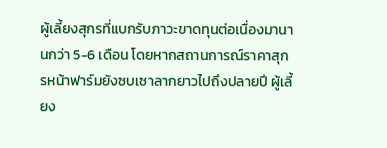ผู้เลี้ยงสุกรที่แบกรับภาวะขาดทุนต่อเนื่องมานานกว่า 5-6 เดือน โดยหากสถานการณ์ราคาสุกรหน้าฟาร์มยังซบเซาลากยาวไปถึงปลายปี ผู้เลี้ยง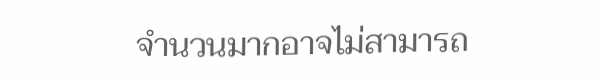จำนวนมากอาจไม่สามารถ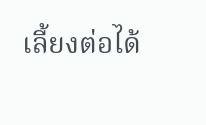เลี้ยงต่อได้